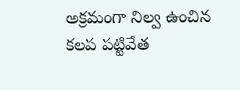అక్రమంగా నిల్వ ఉంచిన కలప పట్టివేత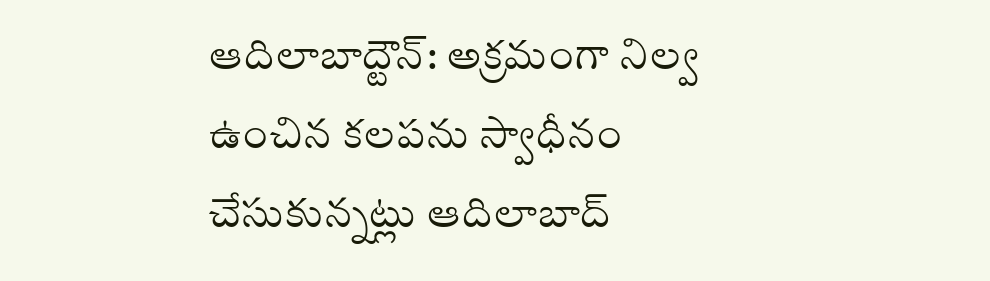ఆదిలాబాద్టౌన్: అక్రమంగా నిల్వ ఉంచిన కలపను స్వాధీనం చేసుకున్నట్లు ఆదిలాబాద్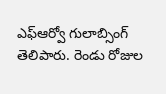ఎఫ్ఆర్వో గులాబ్సింగ్ తెలిపారు. రెండు రోజుల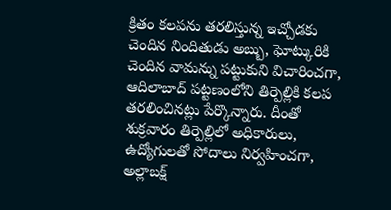క్రితం కలపను తరలిస్తున్న ఇచ్చోడకు చెందిన నిందితుడు అబ్బు, ఘోట్కురికి చెందిన వామన్ను పట్టుకుని విచారించగా, ఆదిలాబాద్ పట్టణంలోని తిర్పెల్లికి కలప తరలించినట్లు పేర్కొన్నారు. దీంతో శుక్రవారం తిర్పెల్లిలో అధికారులు, ఉద్యోగులతో సోదాలు నిర్వహించగా, అల్లాబక్ష్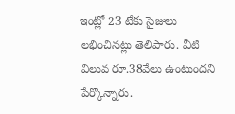ఇంట్లో 23 టేకు సైజులు లభించినట్లు తెలిపారు. వీటి విలువ రూ.38వేలు ఉంటుందని పేర్కొన్నారు.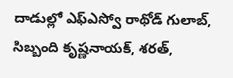దాడుల్లో ఎఫ్ఎస్వో రాథోడ్ గులాబ్, సిబ్బంది కృష్ణనాయక్, శరత్,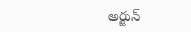అర్జున్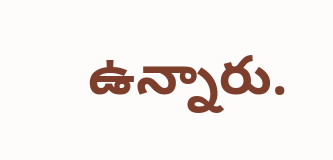ఉన్నారు.